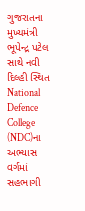ગુજરાતના મુખ્યમંત્રી ભૂપેન્દ્ર પટેલ સાથે નવી દિલ્હી સ્થિત National Defence College (NDC)ના અભ્યાસ વર્ગમાં સહભાગી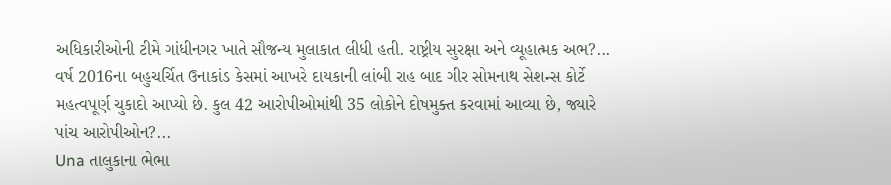અધિકારીઓની ટીમે ગાંધીનગર ખાતે સૌજન્ય મુલાકાત લીધી હતી. રાષ્ટ્રીય સુરક્ષા અને વ્યૂહાત્મક અભ?...
વર્ષ 2016ના બહુચર્ચિત ઉનાકાંડ કેસમાં આખરે દાયકાની લાંબી રાહ બાદ ગીર સોમનાથ સેશન્સ કોર્ટે મહત્વપૂર્ણ ચુકાદો આપ્યો છે. કુલ 42 આરોપીઓમાંથી 35 લોકોને દોષમુક્ત કરવામાં આવ્યા છે, જ્યારે પાંચ આરોપીઓન?...
Una તાલુકાના ભેભા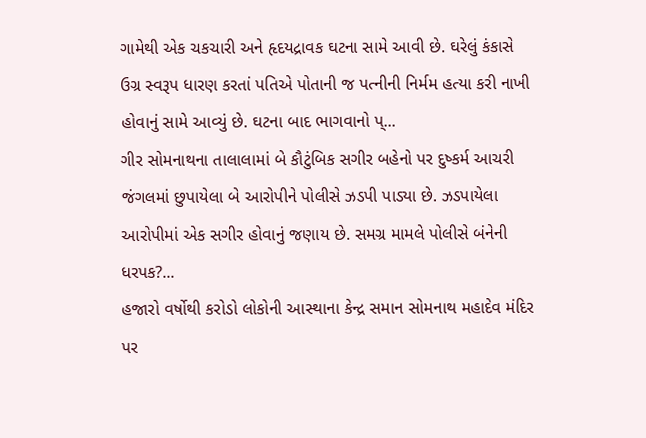ગામેથી એક ચકચારી અને હૃદયદ્રાવક ઘટના સામે આવી છે. ઘરેલું કંકાસે ઉગ્ર સ્વરૂપ ધારણ કરતાં પતિએ પોતાની જ પત્નીની નિર્મમ હત્યા કરી નાખી હોવાનું સામે આવ્યું છે. ઘટના બાદ ભાગવાનો પ્...
ગીર સોમનાથના તાલાલામાં બે કૌટુંબિક સગીર બહેનો પર દુષ્કર્મ આચરી જંગલમાં છુપાયેલા બે આરોપીને પોલીસે ઝડપી પાડ્યા છે. ઝડપાયેલા આરોપીમાં એક સગીર હોવાનું જણાય છે. સમગ્ર મામલે પોલીસે બંનેની ધરપક?...
હજારો વર્ષોથી કરોડો લોકોની આસ્થાના કેન્દ્ર સમાન સોમનાથ મહાદેવ મંદિર પર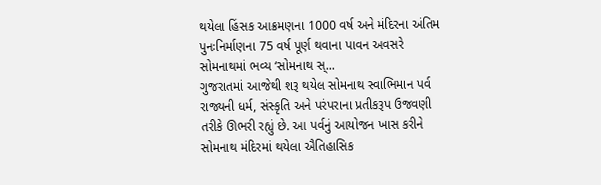થયેલા હિંસક આક્રમણના 1000 વર્ષ અને મંદિરના અંતિમ પુનઃનિર્માણના 75 વર્ષ પૂર્ણ થવાના પાવન અવસરે સોમનાથમાં ભવ્ય ‘સોમનાથ સ્...
ગુજરાતમાં આજેથી શરૂ થયેલ સોમનાથ સ્વાભિમાન પર્વ રાજ્યની ધર્મ, સંસ્કૃતિ અને પરંપરાના પ્રતીકરૂપ ઉજવણી તરીકે ઊભરી રહ્યું છે. આ પર્વનું આયોજન ખાસ કરીને સોમનાથ મંદિરમાં થયેલા ઐતિહાસિક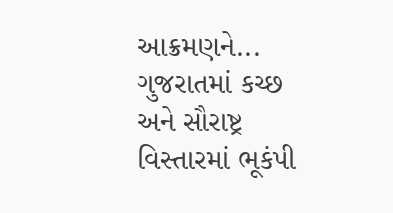આક્રમણને...
ગુજરાતમાં કચ્છ અને સૌરાષ્ટ્ર વિસ્તારમાં ભૂકંપી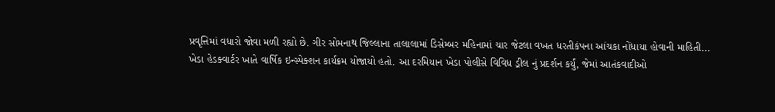પ્રવૃત્તિમાં વધારો જોવા મળી રહ્યો છે. ગીર સોમનાથ જિલ્લાના તાલાલામાં ડિસેમ્બર મહિનામાં ચાર જેટલા વખત ધરતીકંપના આંચકા નોંધાયા હોવાની માહિતી...
ખેડા હેડક્વાર્ટર ખાતે વાર્ષિક ઇન્સ્પેક્શન કાર્યક્રમ યોજાયો હતો. આ દરમિયાન ખેડા પોલીસે વિવિધ ડ્રીલ નું પ્રદર્શન કર્યું, જેમાં આતંકવાદીઓ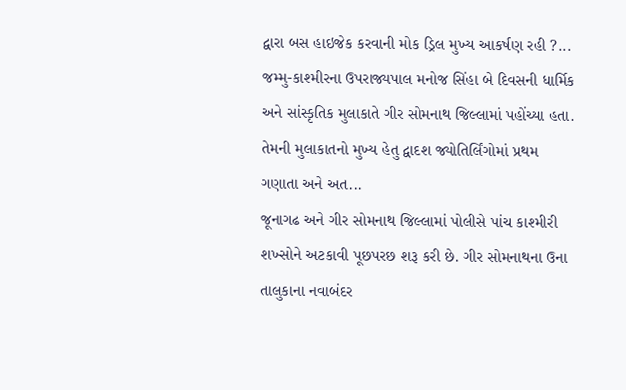દ્વારા બસ હાઇજેક કરવાની મોક ડ્રિલ મુખ્ય આકર્ષણ રહી ?...
જમ્મુ-કાશ્મીરના ઉપરાજ્યપાલ મનોજ સિંહા બે દિવસની ધાર્મિક અને સાંસ્કૃતિક મુલાકાતે ગીર સોમનાથ જિલ્લામાં પહોંચ્યા હતા. તેમની મુલાકાતનો મુખ્ય હેતુ દ્વાદશ જ્યોતિર્લિંગોમાં પ્રથમ ગણાતા અને અત...
જૂનાગઢ અને ગીર સોમનાથ જિલ્લામાં પોલીસે પાંચ કાશ્મીરી શખ્સોને અટકાવી પૂછપરછ શરૂ કરી છે. ગીર સોમનાથના ઉના તાલુકાના નવાબંદર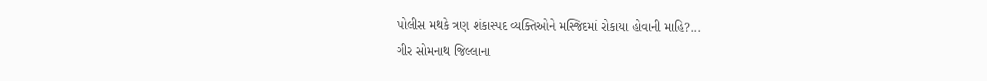પોલીસ મથકે ત્રણ શંકાસ્પદ વ્યક્તિઓને મસ્જિદમાં રોકાયા હોવાની માહિ?...
ગીર સોમનાથ જિલ્લાના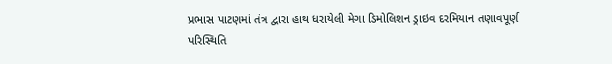પ્રભાસ પાટણમાં તંત્ર દ્વારા હાથ ધરાયેલી મેગા ડિમોલિશન ડ્રાઇવ દરમિયાન તણાવપૂર્ણ પરિસ્થિતિ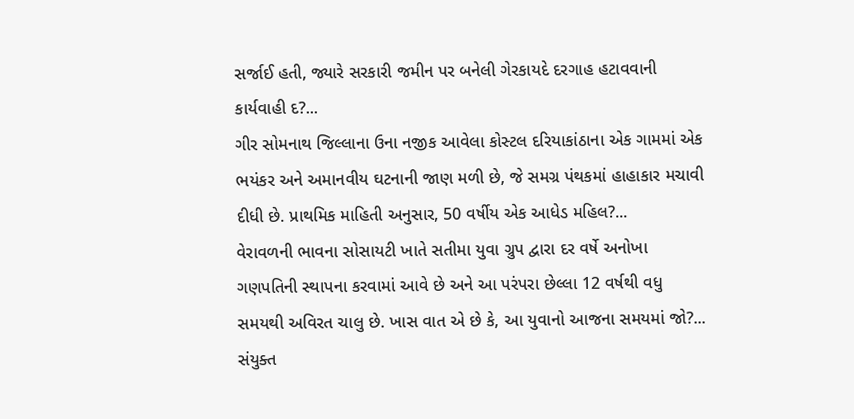સર્જાઈ હતી, જ્યારે સરકારી જમીન પર બનેલી ગેરકાયદે દરગાહ હટાવવાની કાર્યવાહી દ?...
ગીર સોમનાથ જિલ્લાના ઉના નજીક આવેલા કોસ્ટલ દરિયાકાંઠાના એક ગામમાં એક ભયંકર અને અમાનવીય ઘટનાની જાણ મળી છે, જે સમગ્ર પંથકમાં હાહાકાર મચાવી દીધી છે. પ્રાથમિક માહિતી અનુસાર, 50 વર્ષીય એક આધેડ મહિલ?...
વેરાવળની ભાવના સોસાયટી ખાતે સતીમા યુવા ગ્રુપ દ્વારા દર વર્ષે અનોખા ગણપતિની સ્થાપના કરવામાં આવે છે અને આ પરંપરા છેલ્લા 12 વર્ષથી વધુ સમયથી અવિરત ચાલુ છે. ખાસ વાત એ છે કે, આ યુવાનો આજના સમયમાં જો?...
સંયુક્ત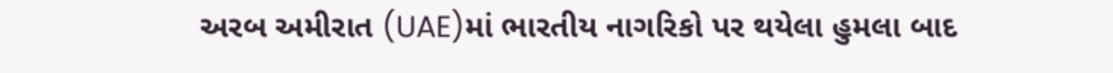અરબ અમીરાત (UAE)માં ભારતીય નાગરિકો પર થયેલા હુમલા બાદ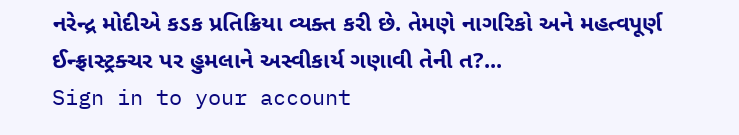નરેન્દ્ર મોદીએ કડક પ્રતિક્રિયા વ્યક્ત કરી છે. તેમણે નાગરિકો અને મહત્વપૂર્ણ ઈન્ફ્રાસ્ટ્રક્ચર પર હુમલાને અસ્વીકાર્ય ગણાવી તેની ત?...
Sign in to your account